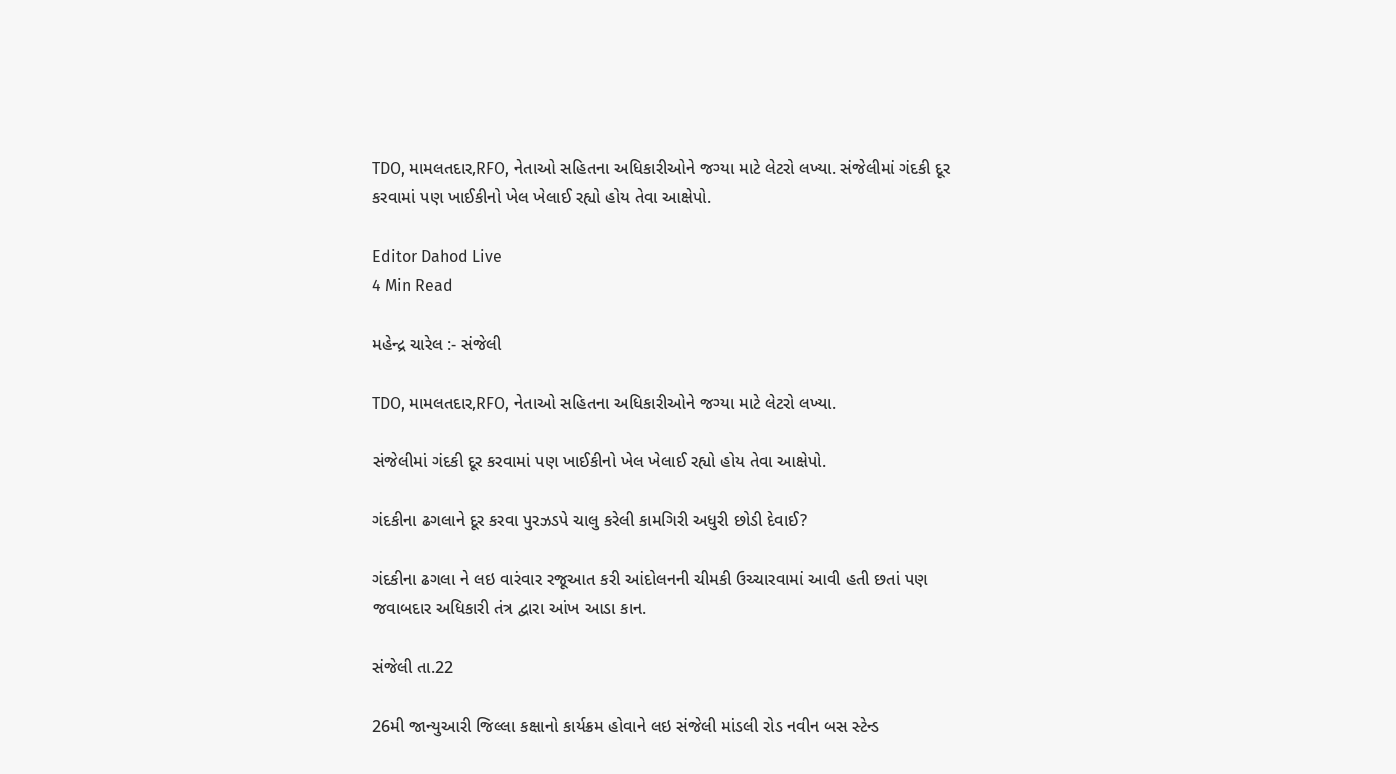TDO, મામલતદાર,RFO, નેતાઓ સહિતના અધિકારીઓને જગ્યા માટે લેટરો લખ્યા. સંજેલીમાં ગંદકી દૂર કરવામાં પણ ખાઈકીનો ખેલ ખેલાઈ રહ્યો હોય તેવા આક્ષેપો.

Editor Dahod Live
4 Min Read

મહેન્દ્ર ચારેલ :- સંજેલી

TDO, મામલતદાર,RFO, નેતાઓ સહિતના અધિકારીઓને જગ્યા માટે લેટરો લખ્યા.

સંજેલીમાં ગંદકી દૂર કરવામાં પણ ખાઈકીનો ખેલ ખેલાઈ રહ્યો હોય તેવા આક્ષેપો.

ગંદકીના ઢગલાને દૂર કરવા પુરઝડપે ચાલુ કરેલી કામગિરી અધુરી છોડી દેવાઈ?

ગંદકીના ઢગલા ને લઇ વારંવાર રજૂઆત કરી આંદોલનની ચીમકી ઉચ્ચારવામાં આવી હતી છતાં પણ જવાબદાર અધિકારી તંત્ર દ્વારા આંખ આડા કાન.

સંજેલી તા.22

26મી જાન્યુઆરી જિલ્લા કક્ષાનો કાર્યક્રમ હોવાને લઇ સંજેલી માંડલી રોડ નવીન બસ સ્ટેન્ડ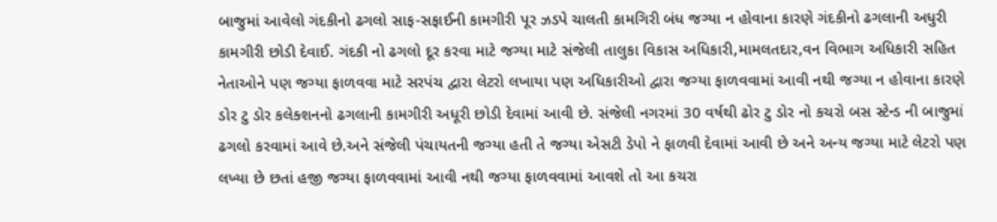બાજુમાં આવેલો ગંદકીનો ઢગલો સાફ-સફાઈની કામગીરી પૂર ઝડપે ચાલતી કામગિરી બંધ જગ્યા ન હોવાના કારણે ગંદકીનો ઢગલાની અધુરી કામગીરી છોડી દેવાઈ. ગંદકી નો ઢગલો દૂર કરવા માટે જગ્યા માટે સંજેલી તાલુકા વિકાસ અધિકારી,મામલતદાર,વન વિભાગ અધિકારી સહિત નેતાઓને પણ જગ્યા ફાળવવા માટે સરપંચ દ્વારા લેટરો લખાયા પણ અધિકારીઓ દ્વારા જગ્યા ફાળવવામાં આવી નથી જગ્યા ન હોવાના કારણે ડોર ટુ ડોર કલેક્શનનો ઢગલાની કામગીરી અધૂરી છોડી દેવામાં આવી છે. સંજેલી નગરમાં 30 વર્ષથી ઢોર ટુ ડોર નો કચરો બસ સ્ટેન્ડ ની બાજુમાં ઢગલો કરવામાં આવે છે.અને સંજેલી પંચાયતની જગ્યા હતી તે જગ્યા એસટી ડેપો ને ફાળવી દેવામાં આવી છે અને અન્ય જગ્યા માટે લેટરો પણ લખ્યા છે છતાં હજી જગ્યા ફાળવવામાં આવી નથી જગ્યા ફાળવવામાં આવશે તો આ કચરા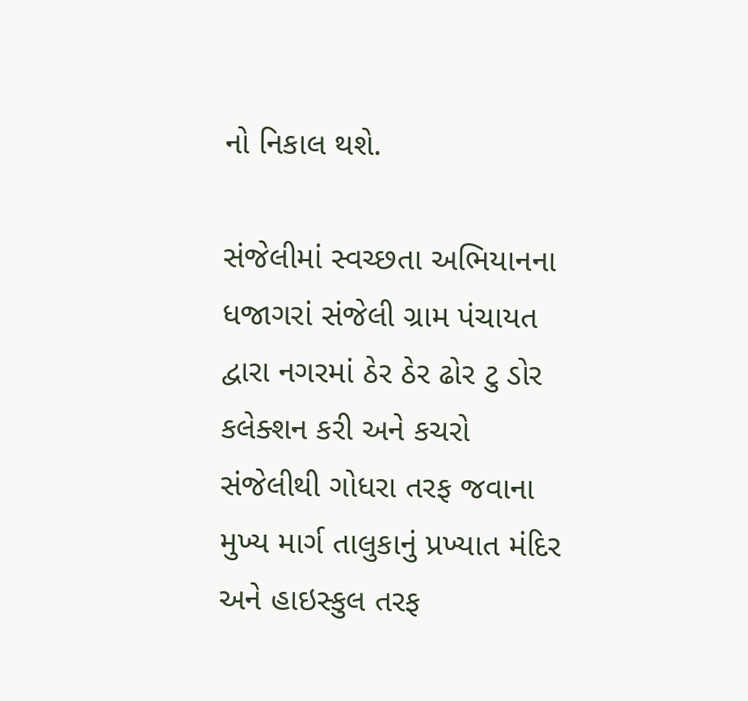નો નિકાલ થશે.

સંજેલીમાં સ્વચ્છતા અભિયાનના ધજાગરાં સંજેલી ગ્રામ પંચાયત દ્વારા નગરમાં ઠેર ઠેર ઢોર ટુ ડોર કલેક્શન કરી અને કચરો સંજેલીથી ગોધરા તરફ જવાના મુખ્ય માર્ગ તાલુકાનું પ્રખ્યાત મંદિર અને હાઇસ્કુલ તરફ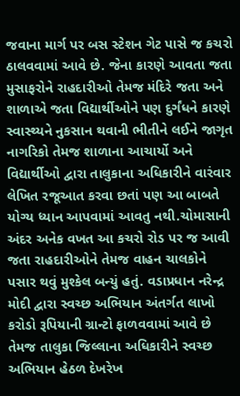જવાના માર્ગ પર બસ સ્ટેશન ગેટ પાસે જ કચરો ઠાલવવામાં આવે છે. જેના કારણે આવતા જતા મુસાફરોને રાહદારીઓ તેમજ મંદિરે જતા અને શાળાએ જતા વિદ્યાર્થીઓને પણ દુર્ગંધને કારણે સ્વાસ્થ્યને નુકસાન થવાની ભીતીને લઈને જાગૃત નાગરિકો તેમજ શાળાના આચાર્યો અને વિદ્યાર્થીઓ દ્વારા તાલુકાના અધિકારીને વારંવાર લેખિત રજૂઆત કરવા છતાં પણ આ બાબતે યોગ્ય ધ્યાન આપવામાં આવતુ નથી.ચોમાસાની અંદર અનેક વખત આ કચરો રોડ પર જ આવી જતા રાહદારીઓને તેમજ વાહન ચાલકોને પસાર થવું મુશ્કેલ બન્યું હતું. વડાપ્રધાન નરેન્દ્ર મોદી દ્વારા સ્વચ્છ અભિયાન અંતર્ગત લાખો કરોડો રૂપિયાની ગ્રાન્ટો ફાળવવામાં આવે છે તેમજ તાલુકા જિલ્લાના અધિકારીને સ્વચ્છ અભિયાન હેઠળ દેખરેખ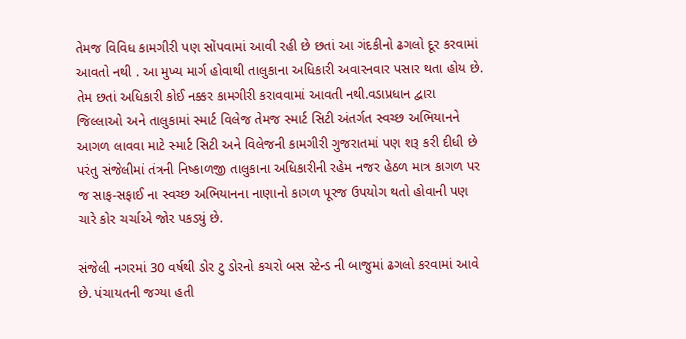તેમજ વિવિધ કામગીરી પણ સોંપવામાં આવી રહી છે છતાં આ ગંદકીનો ઢગલો દૂર કરવામાં આવતો નથી . આ મુખ્ય માર્ગ હોવાથી તાલુકાના અધિકારી અવારનવાર પસાર થતા હોય છે. તેમ છતાં અધિકારી કોઈ નક્કર કામગીરી કરાવવામાં આવતી નથી.વડાપ્રધાન દ્વારા જિલ્લાઓ અને તાલુકામાં સ્માર્ટ વિલેજ તેમજ સ્માર્ટ સિટી અંતર્ગત સ્વચ્છ અભિયાનને આગળ લાવવા માટે સ્માર્ટ સિટી અને વિલેજની કામગીરી ગુજરાતમાં પણ શરૂ કરી દીધી છે પરંતુ સંજેલીમાં તંત્રની નિષ્કાળજી તાલુકાના અધિકારીની રહેમ નજર હેઠળ માત્ર કાગળ પર જ સાફ-સફાઈ ના સ્વચ્છ અભિયાનના નાણાનો કાગળ પૂરજ ઉપયોગ થતો હોવાની પણ ચારે કોર ચર્ચાએ જોર પકડ્યું છે.

સંજેલી નગરમાં 30 વર્ષથી ડોર ટુ ડોરનો કચરો બસ સ્ટેન્ડ ની બાજુમાં ઢગલો કરવામાં આવે છે. પંચાયતની જગ્યા હતી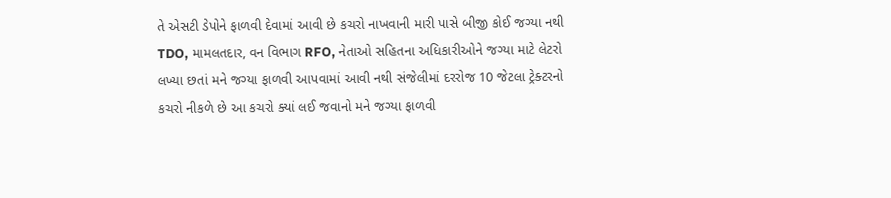તે એસટી ડેપોને ફાળવી દેવામાં આવી છે કચરો નાખવાની મારી પાસે બીજી કોઈ જગ્યા નથી TDO, મામલતદાર, વન વિભાગ RFO, નેતાઓ સહિતના અધિકારીઓને જગ્યા માટે લેટરો લખ્યા છતાં મને જગ્યા ફાળવી આપવામાં આવી નથી સંજેલીમાં દરરોજ 10 જેટલા ટ્રેક્ટરનો કચરો નીકળે છે આ કચરો ક્યાં લઈ જવાનો મને જગ્યા ફાળવી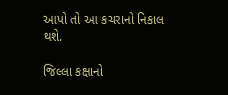આપો તો આ કચરાનો નિકાલ થશે.

જિલ્લા કક્ષાનો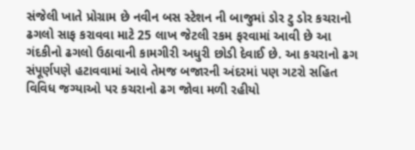સંજેલી ખાતે પ્રોગ્રામ છે નવીન બસ સ્ટેશન ની બાજુમાં ડોર ટુ ડોર કચરાનો ઢગલો સાફ કરાવવા માટે 25 લાખ જેટલી રકમ ફરવામાં આવી છે આ ગંદકીનો ઢગલો ઉઠાવાની કામગીરી અધુરી છોડી દેવાઈ છે. આ કચરાનો ઢગ સંપૂર્ણપણે હટાવવામાં આવે તેમજ બજારની અંદરમાં પણ ગટરો સહિત વિવિધ જગ્યાઓ પર કચરાનો ઢગ જોવા મળી રહીયો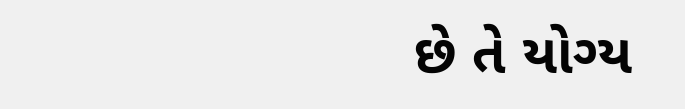છે તે યોગ્ય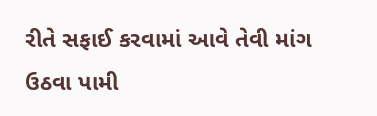રીતે સફાઈ કરવામાં આવે તેવી માંગ ઉઠવા પામી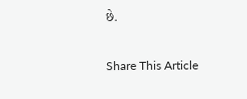છે.

Share This Article